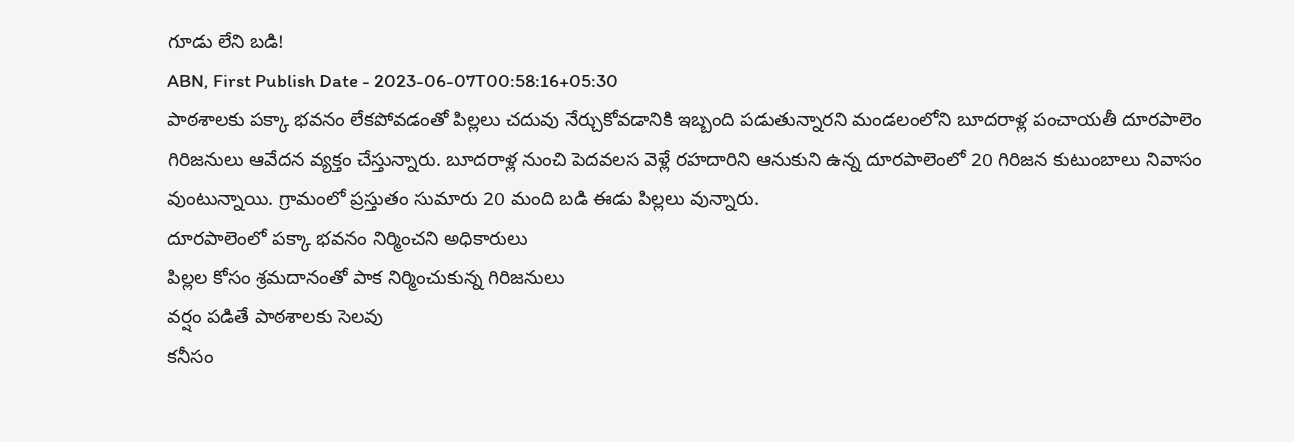గూడు లేని బడి!
ABN, First Publish Date - 2023-06-07T00:58:16+05:30
పాఠశాలకు పక్కా భవనం లేకపోవడంతో పిల్లలు చదువు నేర్చుకోవడానికి ఇబ్బంది పడుతున్నారని మండలంలోని బూదరాళ్ల పంచాయతీ దూరపాలెం గిరిజనులు ఆవేదన వ్యక్తం చేస్తున్నారు. బూదరాళ్ల నుంచి పెదవలస వెళ్లే రహదారిని ఆనుకుని ఉన్న దూరపాలెంలో 20 గిరిజన కుటుంబాలు నివాసం వుంటున్నాయి. గ్రామంలో ప్రస్తుతం సుమారు 20 మంది బడి ఈడు పిల్లలు వున్నారు.
దూరపాలెంలో పక్కా భవనం నిర్మించని అధికారులు
పిల్లల కోసం శ్రమదానంతో పాక నిర్మించుకున్న గిరిజనులు
వర్షం పడితే పాఠశాలకు సెలవు
కనీసం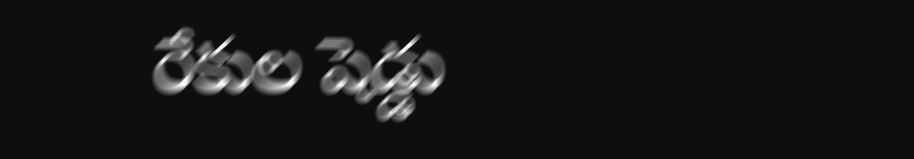రేకుల షెడ్డు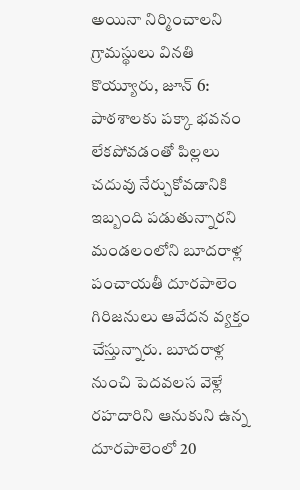అయినా నిర్మించాలని గ్రామస్థులు వినతి
కొయ్యూరు, జూన్ 6: పాఠశాలకు పక్కా భవనం లేకపోవడంతో పిల్లలు చదువు నేర్చుకోవడానికి ఇబ్బంది పడుతున్నారని మండలంలోని బూదరాళ్ల పంచాయతీ దూరపాలెం గిరిజనులు ఆవేదన వ్యక్తం చేస్తున్నారు. బూదరాళ్ల నుంచి పెదవలస వెళ్లే రహదారిని ఆనుకుని ఉన్న దూరపాలెంలో 20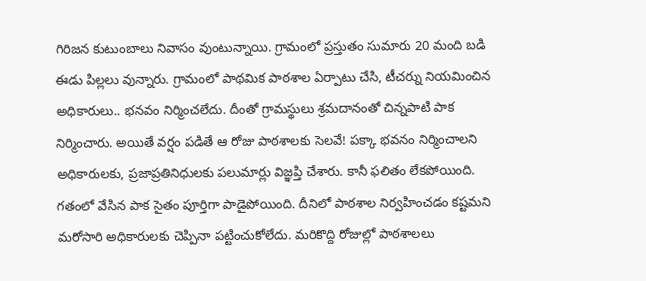గిరిజన కుటుంబాలు నివాసం వుంటున్నాయి. గ్రామంలో ప్రస్తుతం సుమారు 20 మంది బడి ఈడు పిల్లలు వున్నారు. గ్రామంలో పాథమిక పాఠశాల ఏర్పాటు చేసి, టీచర్ను నియమించిన అధికారులు.. భనవం నిర్మించలేదు. దీంతో గ్రామస్థులు శ్రమదానంతో చిన్నపాటి పాక నిర్మించారు. అయితే వర్షం పడితే ఆ రోజు పాఠశాలకు సెలవే! పక్కా భవనం నిర్మించాలని అధికారులకు, ప్రజాప్రతినిధులకు పలుమార్లు విజ్ఞప్తి చేశారు. కానీ ఫలితం లేకపోయింది. గతంలో వేసిన పాక సైతం పూర్తిగా పాడైపోయింది. దీనిలో పాఠశాల నిర్వహించడం కష్టమని మరోసారి అధికారులకు చెప్పినా పట్టించుకోలేదు. మరికొద్ది రోజుల్లో పాఠశాలలు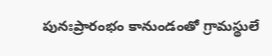పునఃప్రారంభం కానుండంతో గ్రామస్థులే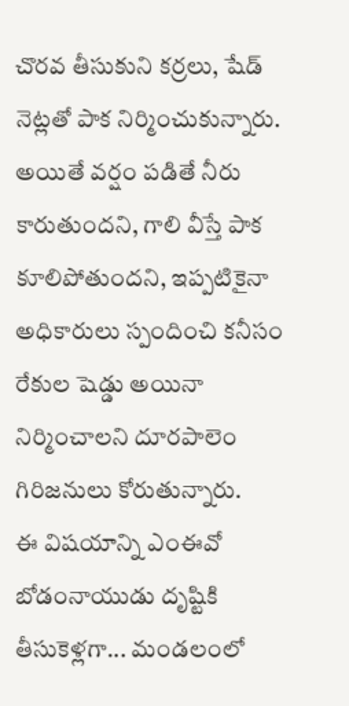చొరవ తీసుకుని కర్రలు, షేడ్ నెట్లతో పాక నిర్మించుకున్నారు. అయితే వర్షం పడితే నీరు కారుతుందని, గాలి వీస్తే పాక కూలిపోతుందని, ఇప్పటికైనా అధికారులు స్పందించి కనీసం రేకుల షెడ్డు అయినా నిర్మించాలని దూరపాలెం గిరిజనులు కోరుతున్నారు.
ఈ విషయాన్ని ఎంఈవో బోడంనాయుడు దృష్టికి తీసుకెళ్లగా... మండలంలో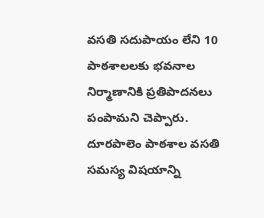వసతి సదుపాయం లేని 10 పాఠశాలలకు భవనాల నిర్మాణానికి ప్రతిపాదనలు పంపామని చెప్పారు. దూరపాలెం పాఠశాల వసతి సమస్య విషయాన్ని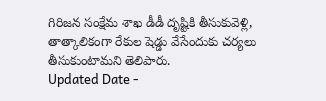గిరిజన సంక్షేమ శాఖ డీడీ దృష్టికి తీసుకువెళ్లి, తాత్కాలికంగా రేకుల షెడ్డు వేసేందుకు చర్యలు తీసుకుంటామని తెలిపారు.
Updated Date -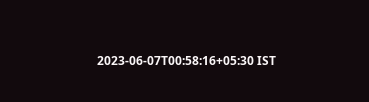2023-06-07T00:58:16+05:30 IST